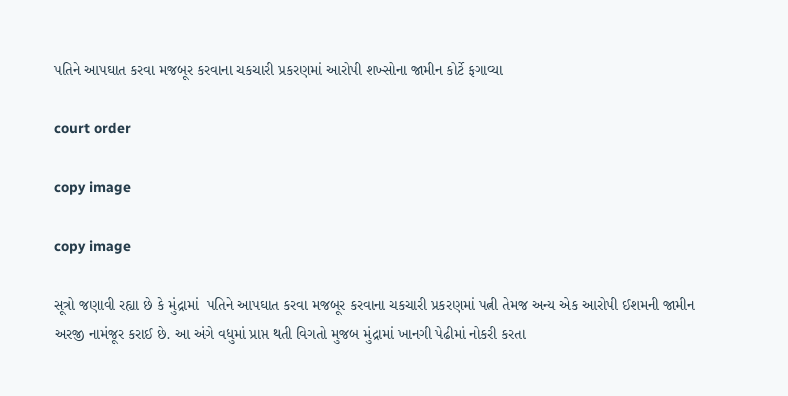પતિને આપઘાત કરવા મજબૂર કરવાના ચકચારી પ્રકરણમાં આરોપી શખ્સોના જામીન કોર્ટે ફગાવ્યા

court order

copy image

copy image

સૂત્રો જણાવી રહ્યા છે કે મુંદ્રામાં  પતિને આપઘાત કરવા મજબૂર કરવાના ચકચારી પ્રકરણમાં પત્ની તેમજ અન્ય એક આરોપી ઈશમની જામીન અરજી નામંજૂર કરાઈ છે. આ અંગે વધુમાં પ્રાપ્ત થતી વિગતો મુજબ મુંદ્રામાં ખાનગી પેઢીમાં નોકરી કરતા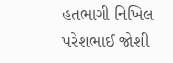હતભાગી નિખિલ પરેશભાઈ જોશી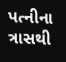પત્નીના ત્રાસથી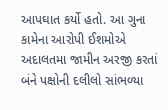આપઘાત કર્યો હતો. આ ગુના કામેના આરોપી ઈશમોએ અદાલતમા જામીન અરજી કરતાં બંને પક્ષોની દલીલો સાંભળ્યા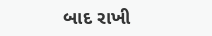બાદ રાખી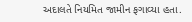અદાલતે નિયમિત જામીન ફગાવ્યા હતા.